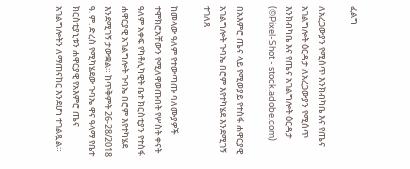ፈልግ

ለአረጋውያን የሚሰጥ እንክብካቤ እና የጤና አገልግሎት ዕርዳታ ለአረጋውያን የሚሰጥ እንክብካቤ እና የጤና አገልግሎት ዕርዳታ   (©Pixel-Shot - stock.adobe.com)

በአእምሮ ጤና ላይ የሚወያይ የተስፋ ሐዋርያዊ አገልግሎት ጉባኤ በሮም እየተካሄደ እንደሚገኝ ተገለጸ

ከመላው ዓለም የተውጣጡ ባለሙያዎች ተሞክሮአቸውን የሚለዋወጡበት የሦስት ቀናት ዓለም አቀፍ የካቶሊካዊት ቤተ ክርስቲያን የተስፋ ሐዋርያዊ አገልግሎት ጉባኤ በሮም እየተካሄደ እንደሚገኝ ታውቋል። ከጥቅምት 26-28/2018 ዓ. ም. ድረስ የሚካሄደው ጉባኤ ዋና ዓላማ የቤተ ክርስቲያኒቱን ሐዋርያዊ የአእምሮ ጤና አገልግሎትን ለማጠናከር እንደሆነ ተገልጿል።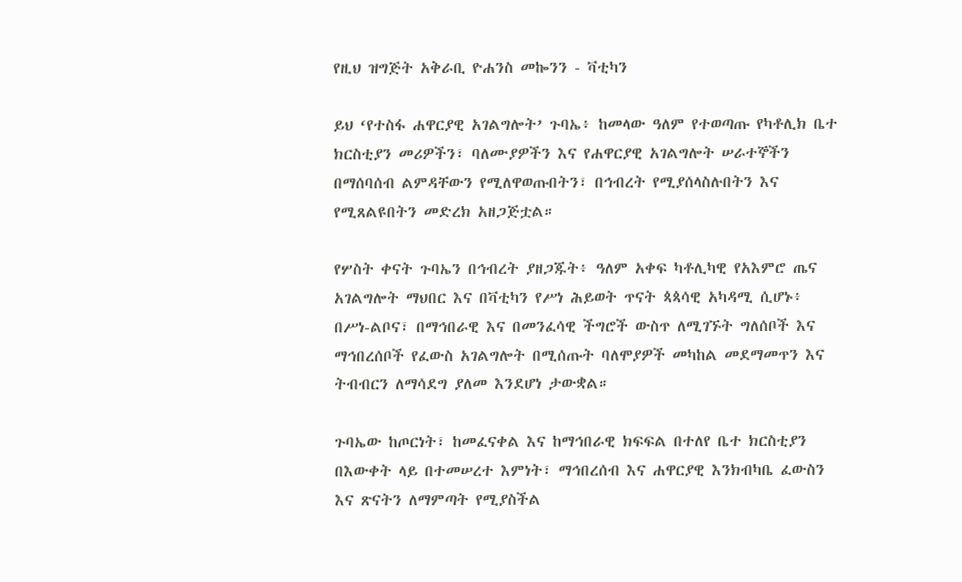የዚህ ዝግጅት አቅራቢ ዮሐንስ መኰንን - ቫቲካን

ይህ ‘የተስፋ ሐዋርያዊ አገልግሎት’ ጉባኤ፥ ከመላው ዓለም የተወጣጡ የካቶሊክ ቤተ ክርስቲያን መሪዎችን፣ ባለሙያዎችን እና የሐዋርያዊ አገልግሎት ሠራተኞችን በማሰባሰብ ልምዳቸውን የሚለዋወጡበትን፣ በኅብረት የሚያሰላስሉበትን እና የሚጸልዩበትን መድረክ አዘጋጅቷል።

የሦስት ቀናት ጉባኤን በኅብረት ያዘጋጁት፥ ዓለም አቀፍ ካቶሊካዊ የአእምሮ ጤና አገልግሎት ማህበር እና በቫቲካን የሥነ ሕይወት ጥናት ጳጳሳዊ አካዳሚ ሲሆኑ፥ በሥነ-ልቦና፣ በማኅበራዊ እና በመንፈሳዊ ችግሮች ውስጥ ለሚገኙት ግለሰቦች እና ማኅበረሰቦች የፈውስ አገልግሎት በሚሰጡት ባለሞያዎች መካከል መደማመጥን እና ትብብርን ለማሳደግ ያለመ እንደሆነ ታውቋል።

ጉባኤው ከጦርነት፣ ከመፈናቀል እና ከማኅበራዊ ክፍፍል በተለየ ቤተ ክርስቲያን በእውቀት ላይ በተመሠረተ እምነት፣ ማኅበረሰብ እና ሐዋርያዊ እንክብካቤ ፈውስን እና ጽናትን ለማምጣት የሚያስችል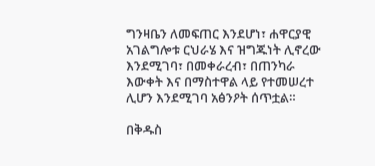ግንዛቤን ለመፍጠር እንደሆነ፣ ሐዋርያዊ አገልግሎቱ ርህራሄ እና ዝግጁነት ሊኖረው እንደሚገባ፣ በመቀራረብ፣ በጠንካራ እውቀት እና በማስተዋል ላይ የተመሠረተ ሊሆን እንደሚገባ አፅንዖት ሰጥቷል።

በቅዱስ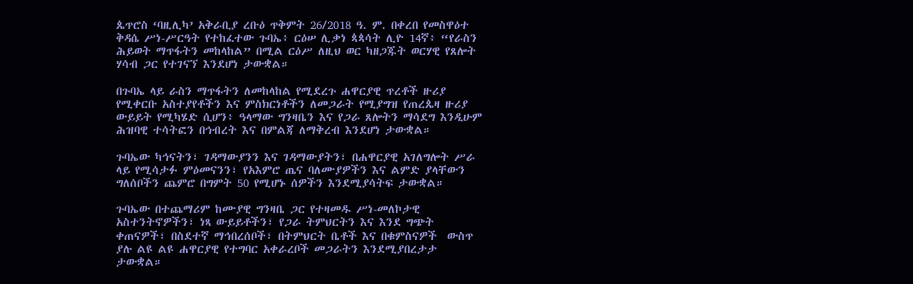ጴጥሮስ ‘ባዚሊካ’ አቅራቢያ ረቡዕ ጥቅምት 26/2018 ዓ. ም. በቀረበ የመስዋዕተ ቅዳሴ ሥነ-ሥርዓት የተከፈተው ጉባኤ፥ ርዕሠ ሊቃነ ጳጳሳት ሊዮ 14ኛ፥ “የራስን ሕይወት ማጥፋትን መከላከል” በሚል ርዕሥ ለዚህ ወር ካዘጋጁት ወርሃዊ የጸሎት ሃሳብ ጋር የተገናኘ እንደሆነ ታውቋል።

በጉባኤ ላይ ራስን ማጥፋትን ለመከላከል የሚደረጉ ሐዋርያዊ ጥረቶች ዙሪያ የሚቀርቡ አስተያየቶችን እና ምስክርነቶችን ለመጋራት የሚያግዝ የጠረጴዛ ዙሪያ ውይይት የሚካሄድ ሲሆን፥ ዓላማው ግንዛቤን እና የጋራ ጸሎትን ማሳደግ እንዲሁም ሕዝባዊ ተሳትፎን በኅብረት እና በምልጃ ለማቅረብ እንደሆነ ታውቋል።

ጉባኤው ካኅናትን፣ ገዳማውያንን እና ገዳማውያትን፣ በሐዋርያዊ አገለግሎት ሥራ ላይ የሚሳታፉ ምዕመናንን፣ የአእምሮ ጤና ባለሙያዎችን እና ልምድ ያላቸውን ግለሰቦችን ጨምሮ በግምት 50 የሚሆኑ ሰዎችን እንደሚያሳትፍ ታውቋል።

ጉባኤው በተጨማሪም ከሙያዊ ግንዛቤ ጋር የተዛመዱ ሥነ-መለኮታዊ አስተንትኖዎችን፣ ነጻ ውይይቶችን፣ የጋራ ትምህርትን እና እንደ ግጭት ቀጠናዎች፣ በስደተኛ ማኅበረሰቦች፣ በትምህርት ቤቶች እና በቁምስናዎች  ውስጥ ያሉ ልዩ ልዩ ሐዋርያዊ የተግባር አቀራረቦች መጋራትን እንደሚያበረታታ ታውቋል።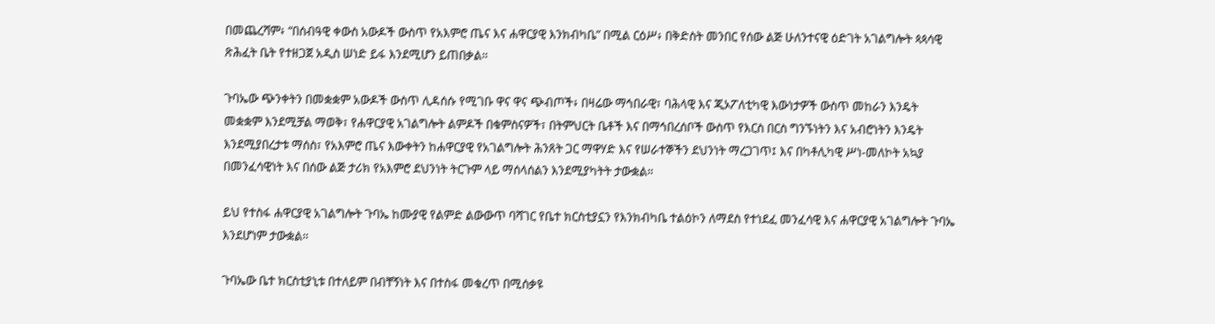በመጨረሻም፥ “በሰብዓዊ ቀውስ አውዶች ውስጥ የአእምሮ ጤና እና ሐዋርያዊ እንክብካቤ” በሚል ርዕሥ፥ በቅድስት መንበር የሰው ልጅ ሁለንተናዊ ዕድገት አገልግሎት ጳጳሳዊ ጽሕፈት ቤት የተዘጋጀ አዲስ ሠነድ ይፋ እንደሚሆን ይጠበቃል።

ጉባኤው ጭንቀትን በመቋቋም አውዶች ውስጥ ሊዳሰሱ የሚገቡ ዋና ዋና ጭብጦች፥ በዛሬው ማኅበራዊ፣ ባሕላዊ እና ጂኦፖለቲካዊ እውነታዎች ውስጥ መከራን እንዴት መቋቋም እንደሚቻል ማወቅ፣ የሐዋርያዊ አገልግሎት ልምዶች በቁምስናዎች፣ በትምህርት ቤቶች እና በማኅበረሰቦች ውስጥ የእርስ በርስ ግንኙነትን እና አብሮነትን እንዴት እንደሚያበረታቱ ማሰስ፣ የአእምሮ ጤና እውቀትን ከሐዋርያዊ የአገልግሎት ሕንጸት ጋር ማዋሃድ እና የሠራተኞችን ደህንነት ማረጋገጥ፤ እና በካቶሊካዊ ሥነ-መለኮት አኳያ በመንፈሳዊነት እና በሰው ልጅ ታሪክ የአእምሮ ደህንነት ትርጉም ላይ ማሰላሰልን እንደሚያካትት ታውቋል።

ይህ የተስፋ ሐዋርያዊ አገልግሎት ጉባኤ ከሙያዊ የልምድ ልውውጥ ባሻገር የቤተ ክርስቲያኗን የእንክብካቤ ተልዕኮን ለማደስ የተነደፈ መንፈሳዊ እና ሐዋርያዊ አገልግሎት ጉባኤ እንደሆነም ታውቋል።

ጉባኤው ቤተ ክርስቲያኒቱ በተለይም በብቸኝነት እና በተስፋ መቁረጥ በሚሰቃዩ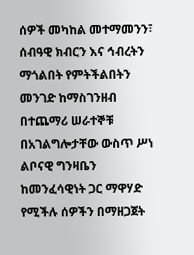ሰዎች መካከል መተማመንን፣ ሰብዓዊ ክብርን እና ኅብረትን ማጎልበት የምትችልበትን መንገድ ከማስገንዘብ በተጨማሪ ሠራተኞቹ በአገልግሎታቸው ውስጥ ሥነ ልቦናዊ ግንዛቤን ከመንፈሳዊነት ጋር ማዋሃድ የሚችሉ ሰዎችን በማዘጋጀት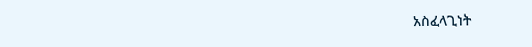አስፈላጊነት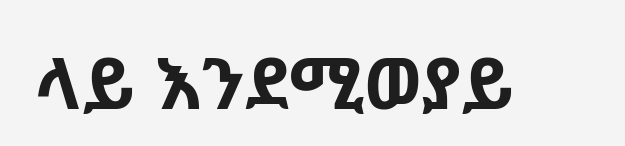ላይ እንደሚወያይ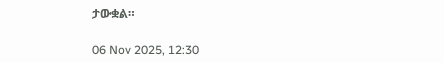ታውቋል።

06 Nov 2025, 12:30